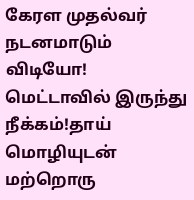கேரள முதல்வர் நடனமாடும் விடியோ! மெட்டாவில் இருந்து நீக்கம்!தாய் மொழியுடன் மற்றொரு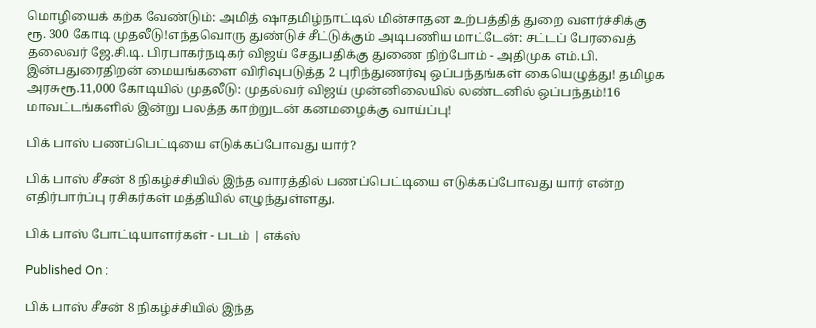மொழியைக் கற்க வேண்டும்: அமித் ஷாதமிழ்நாட்டில் மின்சாதன உற்பத்தித் துறை வளர்ச்சிக்கு ரூ. 300 கோடி முதலீடு!எந்தவொரு துண்டுச் சீட்டுக்கும் அடிபணிய மாட்டேன்: சட்டப் பேரவைத் தலைவர் ஜே.சி.டி. பிரபாகர்நடிகர் விஜய் சேதுபதிக்கு துணை நிற்போம் - அதிமுக எம்.பி. இன்பதுரைதிறன் மையங்களை விரிவுபடுத்த 2 புரிந்துணர்வு ஒப்பந்தங்கள் கையெழுத்து! தமிழக அரசுரூ.11,000 கோடியில் முதலீடு: முதல்வர் விஜய் முன்னிலையில் லண்டனில் ஒப்பந்தம்!16 மாவட்டங்களில் இன்று பலத்த காற்றுடன் கனமழைக்கு வாய்ப்பு!

பிக் பாஸ் பணப்பெட்டியை எடுக்கப்போவது யார்?

பிக் பாஸ் சீசன் 8 நிகழ்ச்சியில் இந்த வாரத்தில் பணப்பெட்டியை எடுக்கப்போவது யார் என்ற எதிர்பார்ப்பு ரசிகர்கள் மத்தியில் எழுந்துள்ளது.

பிக் பாஸ் போட்டியாளர்கள் - படம் | எக்ஸ்

Published On :

பிக் பாஸ் சீசன் 8 நிகழ்ச்சியில் இந்த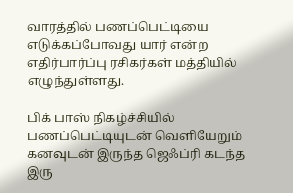வாரத்தில் பணப்பெட்டியை எடுக்கப்போவது யார் என்ற எதிர்பார்ப்பு ரசிகர்கள் மத்தியில் எழுந்துள்ளது.

பிக் பாஸ் நிகழ்ச்சியில் பணப்பெட்டியுடன் வெளியேறும் கனவுடன் இருந்த ஜெஃப்ரி கடந்த இரு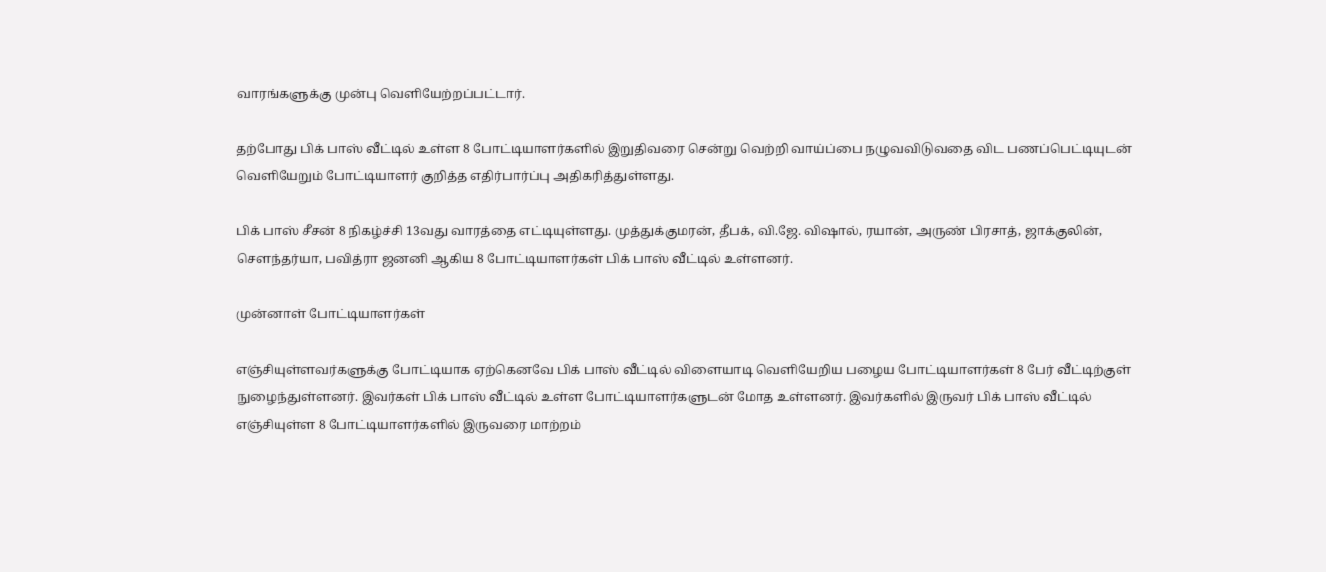வாரங்களுக்கு முன்பு வெளியேற்றப்பட்டார்.

தற்போது பிக் பாஸ் வீட்டில் உள்ள 8 போட்டியாளர்களில் இறுதிவரை சென்று வெற்றி வாய்ப்பை நழுவவிடுவதை விட பணப்பெட்டியுடன் வெளியேறும் போட்டியாளர் குறித்த எதிர்பார்ப்பு அதிகரித்துள்ளது.

பிக் பாஸ் சீசன் 8 நிகழ்ச்சி 13வது வாரத்தை எட்டியுள்ளது. முத்துக்குமரன், தீபக், வி.ஜே. விஷால், ரயான், அருண் பிரசாத், ஜாக்குலின், செளந்தர்யா, பவித்ரா ஜனனி ஆகிய 8 போட்டியாளர்கள் பிக் பாஸ் வீட்டில் உள்ளனர்.

முன்னாள் போட்டியாளர்கள்

எஞ்சியுள்ளவர்களுக்கு போட்டியாக ஏற்கெனவே பிக் பாஸ் வீட்டில் விளையாடி வெளியேறிய பழைய போட்டியாளர்கள் 8 பேர் வீட்டிற்குள் நுழைந்துள்ளனர். இவர்கள் பிக் பாஸ் வீட்டில் உள்ள போட்டியாளர்களுடன் மோத உள்ளனர். இவர்களில் இருவர் பிக் பாஸ் வீட்டில் எஞ்சியுள்ள 8 போட்டியாளர்களில் இருவரை மாற்றம்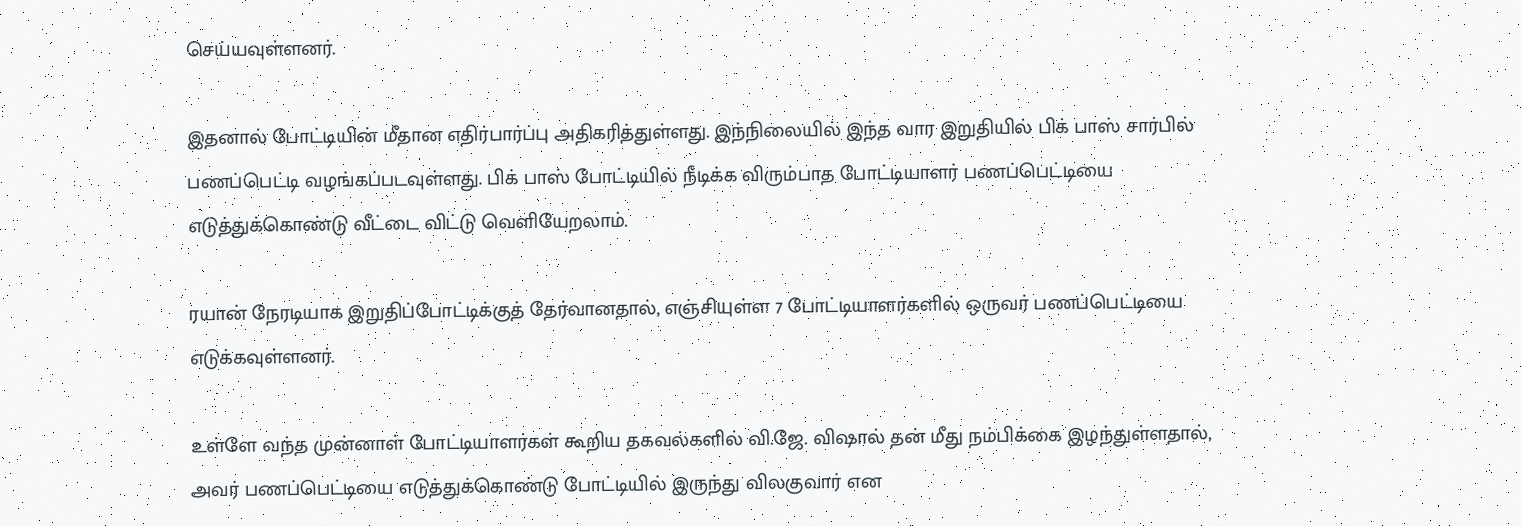செய்யவுள்ளனர்.

இதனால் போட்டியின் மீதான எதிர்பார்ப்பு அதிகரித்துள்ளது. இந்நிலையில் இந்த வார இறுதியில் பிக் பாஸ் சார்பில் பணப்பெட்டி வழங்கப்படவுள்ளது. பிக் பாஸ் போட்டியில் நீடிக்க விரும்பாத போட்டியாளர் பணப்பெட்டியை எடுத்துக்கொண்டு வீட்டை விட்டு வெளியேறலாம்.

ரயான் நேரடியாக இறுதிப்போட்டிக்குத் தேர்வானதால், எஞ்சியுள்ள 7 போட்டியாளர்களில் ஒருவர் பணப்பெட்டியை எடுக்கவுள்ளனர்.

உள்ளே வந்த முன்னாள் போட்டியாளர்கள் கூறிய தகவல்களில் வி.ஜே. விஷால் தன் மீது நம்பிக்கை இழந்துள்ளதால், அவர் பணப்பெட்டியை எடுத்துக்கொண்டு போட்டியில் இருந்து விலகுவார் என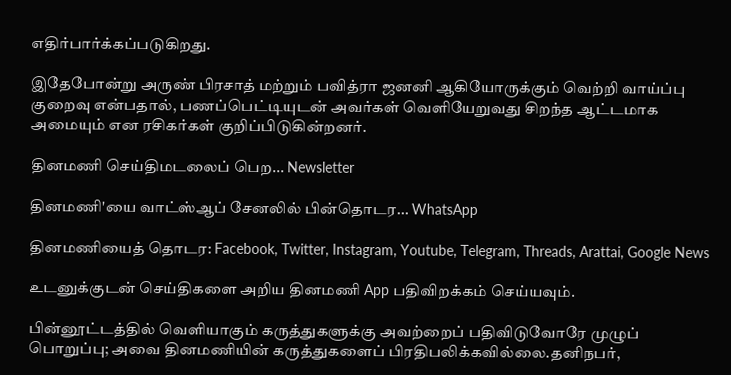எதிர்பார்க்கப்படுகிறது.

இதேபோன்று அருண் பிரசாத் மற்றும் பவித்ரா ஜனனி ஆகியோருக்கும் வெற்றி வாய்ப்பு குறைவு என்பதால், பணப்பெட்டியுடன் அவர்கள் வெளியேறுவது சிறந்த ஆட்டமாக அமையும் என ரசிகர்கள் குறிப்பிடுகின்றனர்.

தினமணி செய்திமடலைப் பெற... Newsletter

தினமணி'யை வாட்ஸ்ஆப் சேனலில் பின்தொடர... WhatsApp

தினமணியைத் தொடர: Facebook, Twitter, Instagram, Youtube, Telegram, Threads, Arattai, Google News

உடனுக்குடன் செய்திகளை அறிய தினமணி App பதிவிறக்கம் செய்யவும்.

பின்னூட்டத்தில் வெளியாகும் கருத்துகளுக்கு அவற்றைப் பதிவிடுவோரே முழுப் பொறுப்பு; அவை தினமணியின் கருத்துகளைப் பிரதிபலிக்கவில்லை.தனிநபர்,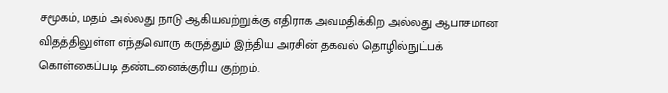சமூகம், மதம் அல்லது நாடு ஆகியவற்றுக்கு எதிராக அவமதிக்கிற அல்லது ஆபாசமான விதத்திலுள்ள எந்தவொரு கருத்தும் இந்திய அரசின் தகவல் தொழில்நுட்பக் கொள்கைப்படி தண்டனைக்குரிய குற்றம்.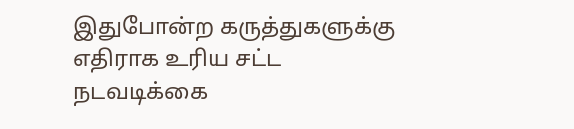இதுபோன்ற கருத்துகளுக்கு எதிராக உரிய சட்ட நடவடிக்கை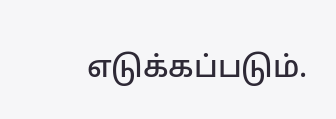எடுக்கப்படும்.